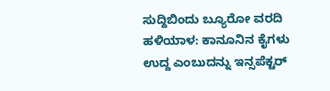ಸುದ್ದಿಬಿಂದು ಬ್ಯೂರೋ ವರದಿ
ಹಳಿಯಾಳ: ಕಾನೂನಿನ ಕೈಗಳು ಉದ್ದ ಎಂಬುದನ್ನು ಇನ್ಸಪೆಕ್ಟರ್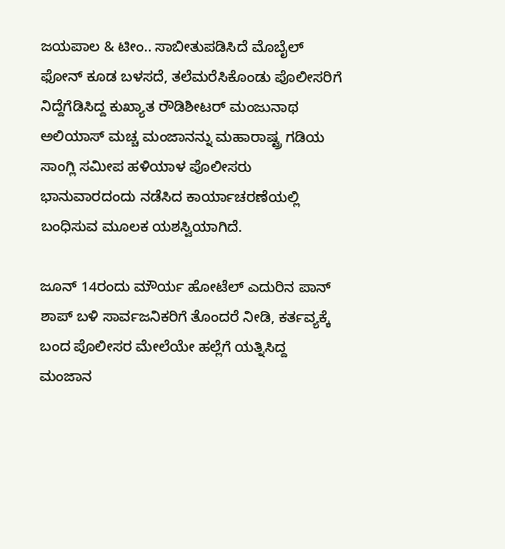ಜಯಪಾಲ & ಟೀಂ.. ಸಾಬೀತುಪಡಿಸಿದೆ ಮೊಬೈಲ್ ಫೋನ್ ಕೂಡ ಬಳಸದೆ, ತಲೆಮರೆಸಿಕೊಂಡು ಪೊಲೀಸರಿಗೆ ನಿದ್ದೆಗೆಡಿಸಿದ್ದ ಕುಖ್ಯಾತ ರೌಡಿಶೀಟರ್ ಮಂಜುನಾಥ ಅಲಿಯಾಸ್ ಮಚ್ಚ ಮಂಜಾನನ್ನು ಮಹಾರಾಷ್ಟ್ರ ಗಡಿಯ ಸಾಂಗ್ಲಿ ಸಮೀಪ ಹಳಿಯಾಳ‌ ಪೊಲೀಸರು ಭಾನುವಾರದಂದು ನಡೆಸಿದ ಕಾರ್ಯಾಚರಣೆಯಲ್ಲಿ ಬಂಧಿಸುವ ಮೂಲಕ ಯಶಸ್ವಿಯಾಗಿದೆ.

ಜೂನ್ 14ರಂದು ಮೌರ್ಯ ಹೋಟೆಲ್ ಎದುರಿನ ಪಾನ್ ಶಾಪ್ ಬಳಿ ಸಾರ್ವಜನಿಕರಿಗೆ ತೊಂದರೆ ನೀಡಿ, ಕರ್ತವ್ಯಕ್ಕೆ ಬಂದ ಪೊಲೀಸರ ಮೇಲೆಯೇ ಹಲ್ಲೆಗೆ ಯತ್ನಿಸಿದ್ದ ಮಂಜಾನ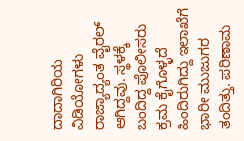ದಾದಾಗಿರಿಯ ವಿಡಿಯೋಗಳು ರಾಜ್ಯಾದ್ಯಂತ ವೈರಲ್ ಆಗಿದ್ದವು. ಸ್ಥಳಕ್ಕೆ ಬಂದಿದ್ದ ಪೊಲೀಸರು ಕ್ರಮ ಕೈಗೊಳ್ಳದೆ ಹಿಂದಿರುಗಿದ್ದು ಇಲಾಖೆಗೆ ಭಾರೀ ಮುಜುಗರ ತಂದಿತ್ತು. ಪರಿಣಾಮ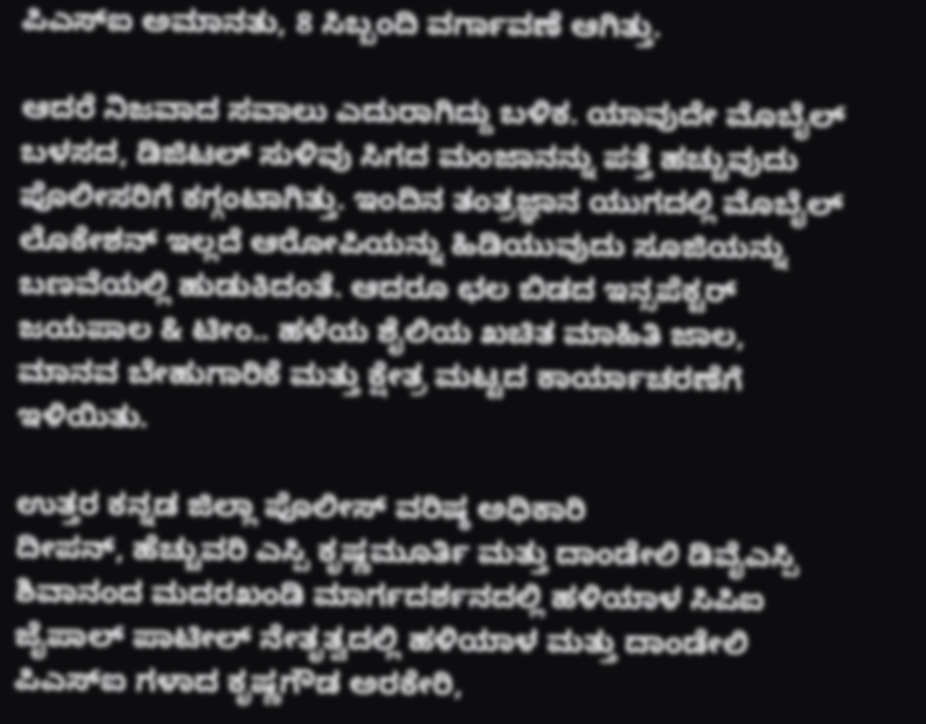ಪಿಎಸ್‌ಐ ಅಮಾನತು, 8 ಸಿಬ್ಬಂದಿ ವರ್ಗಾವಣೆ ಆಗಿತ್ತು.

ಆದರೆ ನಿಜವಾದ ಸವಾಲು ಎದುರಾಗಿದ್ದು ಬಳಿಕ. ಯಾವುದೇ ಮೊಬೈಲ್ ಬಳಸದ, ಡಿಜಿಟಲ್ ಸುಳಿವು ಸಿಗದ ಮಂಜಾನನ್ನು ಪತ್ತೆ ಹಚ್ಚುವುದು ಪೊಲೀಸರಿಗೆ ಕಗ್ಗಂಟಾಗಿತ್ತು. ಇಂದಿನ ತಂತ್ರಜ್ಞಾನ ಯುಗದಲ್ಲಿ ಮೊಬೈಲ್ ಲೊಕೇಶನ್ ಇಲ್ಲದೆ ಆರೋಪಿಯನ್ನು ಹಿಡಿಯುವುದು ಸೂಜಿಯನ್ನು ಬಣವೆಯಲ್ಲಿ ಹುಡುಕಿದಂತೆ. ಆದರೂ ಛಲ ಬಿಡದ ಇನ್ಸಪೆಕ್ಟರ್ ಜಯಪಾಲ & ಟೀಂ.. ಹಳೆಯ ಶೈಲಿಯ ಖಚಿತ ಮಾಹಿತಿ ಜಾಲ, ಮಾನವ ಬೇಹುಗಾರಿಕೆ ಮತ್ತು ಕ್ಷೇತ್ರ ಮಟ್ಟದ ಕಾರ್ಯಾಚರಣೆಗೆ ಇಳಿಯಿತು.

ಉತ್ತರ ಕನ್ನಡ ಜಿಲ್ಲಾ ಪೊಲೀಸ್ ವರಿಷ್ಠ ಅಧಿಕಾರಿ
ದೀಪನ್, ಹೆಚ್ಚುವರಿ ಎಸ್ಪಿ ಕೃಷ್ಣಮೂರ್ತಿ ಮತ್ತು ದಾಂಡೇಲಿ ಡಿವೈಎಸ್ಪಿ ಶಿವಾನಂದ ಮದರಖಂಡಿ ಮಾರ್ಗದರ್ಶನದಲ್ಲಿ ಹಳಿಯಾಳ ಸಿಪಿಐ ಜೈಪಾಲ್ ಪಾಟೀಲ್ ನೇತೃತ್ವದಲ್ಲಿ ಹಳಿಯಾಳ ಮತ್ತು ದಾಂಡೇಲಿ ಪಿಎಸ್ಐ ಗಳಾದ ಕೃಷ್ಣಗೌಡ ಅರಕೇರಿ,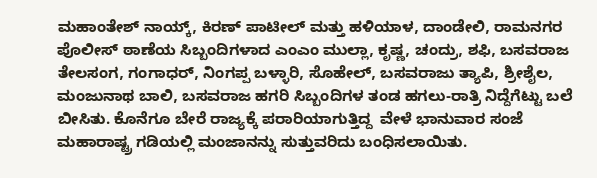ಮಹಾಂತೇಶ್ ನಾಯ್ಕ್, ಕಿರಣ್ ಪಾಟೀಲ್ ಮತ್ತು ಹಳಿಯಾಳ, ದಾಂಡೇಲಿ, ರಾಮನಗರ ಪೊಲೀಸ್ ಠಾಣೆಯ ಸಿಬ್ಬಂದಿಗಳಾದ ಎಂಎಂ ಮುಲ್ಲಾ, ಕೃಷ್ಣ, ಚಂದ್ರು, ಶಫಿ, ಬಸವರಾಜ ತೇಲಸಂಗ, ಗಂಗಾಧರ್, ನಿಂಗಪ್ಪ ಬಳ್ಳಾರಿ, ಸೊಹೇಲ್, ಬಸವರಾಜು ತ್ಯಾಪಿ, ಶ್ರೀಶೈಲ, ಮಂಜುನಾಥ ಬಾಲಿ, ಬಸವರಾಜ ಹಗರಿ ಸಿಬ್ಬಂದಿಗಳ ತಂಡ ಹಗಲು-ರಾತ್ರಿ ನಿದ್ದೆಗೆಟ್ಟು ಬಲೆ ಬೀಸಿತು. ಕೊನೆಗೂ ಬೇರೆ ರಾಜ್ಯಕ್ಕೆ ಪರಾರಿಯಾಗುತ್ತಿದ್ದ  ವೇಳೆ ಭಾನುವಾರ ಸಂಜೆ ಮಹಾರಾಷ್ಟ್ರ ಗಡಿಯಲ್ಲಿ ಮಂಜಾನನ್ನು ಸುತ್ತುವರಿದು ಬಂಧಿಸಲಾಯಿತು.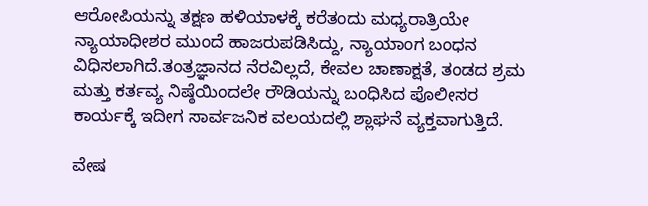ಆರೋಪಿಯನ್ನು ತಕ್ಷಣ ಹಳಿಯಾಳಕ್ಕೆ ಕರೆತಂದು ಮಧ್ಯರಾತ್ರಿಯೇ ನ್ಯಾಯಾಧೀಶರ ಮುಂದೆ ಹಾಜರುಪಡಿಸಿದ್ದು, ನ್ಯಾಯಾಂಗ ಬಂಧನ ವಿಧಿಸಲಾಗಿದೆ.ತಂತ್ರಜ್ಞಾನದ ನೆರವಿಲ್ಲದೆ, ಕೇವಲ ಚಾಣಾಕ್ಷತೆ, ತಂಡದ ಶ್ರಮ ಮತ್ತು ಕರ್ತವ್ಯ ನಿಷ್ಠೆಯಿಂದಲೇ ರೌಡಿಯನ್ನು ಬಂಧಿಸಿದ ಪೊಲೀಸರ ಕಾರ್ಯಕ್ಕೆ ಇದೀಗ ಸಾರ್ವಜನಿಕ ವಲಯದಲ್ಲಿ ಶ್ಲಾಘನೆ ವ್ಯಕ್ತವಾಗುತ್ತಿದೆ.

ವೇಷ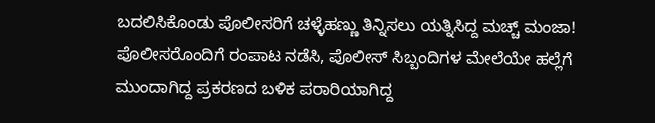ಬದಲಿಸಿಕೊಂಡು ಪೊಲೀಸರಿಗೆ ಚಳ್ಳೆಹಣ್ಣು ತಿನ್ನಿಸಲು ಯತ್ನಿಸಿದ್ದ ಮಚ್ಚ್ ಮಂಜಾ!
ಪೊಲೀಸರೊಂದಿಗೆ ರಂಪಾಟ ನಡೆಸಿ, ಪೊಲೀಸ್ ಸಿಬ್ಬಂದಿಗಳ ಮೇಲೆಯೇ ಹಲ್ಲೆಗೆ ಮುಂದಾಗಿದ್ದ ಪ್ರಕರಣದ ಬಳಿಕ ಪರಾರಿಯಾಗಿದ್ದ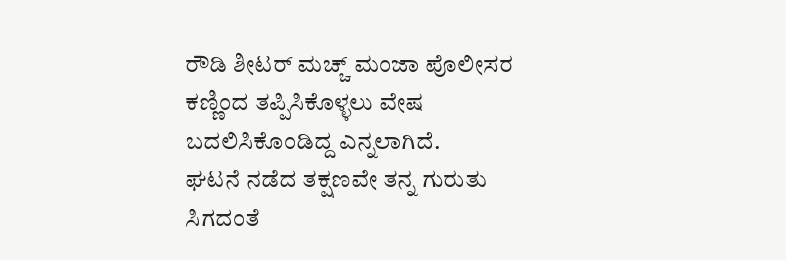ರೌಡಿ ಶೀಟರ್ ಮಚ್ಚ್ ಮಂಜಾ ಪೊಲೀಸರ ಕಣ್ಣಿಂದ ತಪ್ಪಿಸಿಕೊಳ್ಳಲು ವೇಷ ಬದಲಿಸಿಕೊಂಡಿದ್ದ ಎನ್ನಲಾಗಿದೆ.
ಘಟನೆ ನಡೆದ ತಕ್ಷಣವೇ ತನ್ನ ಗುರುತು ಸಿಗದಂತೆ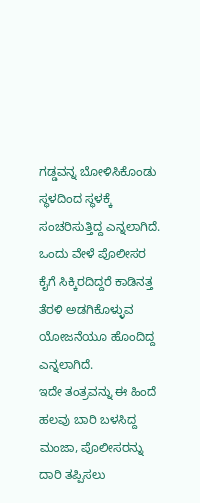ಗಡ್ಡವನ್ನ ಬೋಳಿಸಿಕೊಂಡು ಸ್ಥಳದಿಂದ ಸ್ಥಳಕ್ಕೆ ಸಂಚರಿಸುತ್ತಿದ್ದ ಎನ್ನಲಾಗಿದೆ.
ಒಂದು ವೇಳೆ ಪೊಲೀಸರ ಕೈಗೆ ಸಿಕ್ಕಿರದಿದ್ದರೆ ಕಾಡಿನತ್ತ ತೆರಳಿ ಅಡಗಿಕೊಳ್ಳುವ ಯೋಜನೆಯೂ ಹೊಂದಿದ್ದ ಎನ್ನಲಾಗಿದೆ.
ಇದೇ ತಂತ್ರವನ್ನು ಈ ಹಿಂದೆ ಹಲವು ಬಾರಿ ಬಳಸಿದ್ದ ಮಂಜಾ, ಪೊಲೀಸರನ್ನು ದಾರಿ ತಪ್ಪಿಸಲು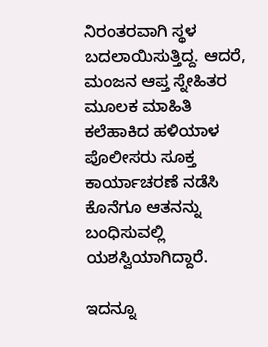ನಿರಂತರವಾಗಿ ಸ್ಥಳ ಬದಲಾಯಿಸುತ್ತಿದ್ದ. ಆದರೆ, ಮಂಜನ ಆಪ್ತ ಸ್ನೇಹಿತರ ಮೂಲಕ ಮಾಹಿತಿ ಕಲೆಹಾಕಿದ ಹಳಿಯಾಳ ಪೊಲೀಸರು ಸೂಕ್ತ ಕಾರ್ಯಾಚರಣೆ ನಡೆಸಿ ಕೊನೆಗೂ ಆತನನ್ನು ಬಂಧಿಸುವಲ್ಲಿ ಯಶಸ್ವಿಯಾಗಿದ್ದಾರೆ.

ಇದನ್ನೂ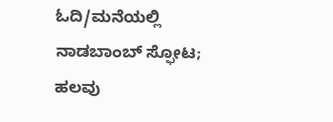ಓದಿ/ಮನೆಯಲ್ಲಿ ನಾಡಬಾಂಬ್ ಸ್ಫೋಟ; ಹಲವು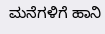ಮನೆಗಳಿಗೆ ಹಾನಿ